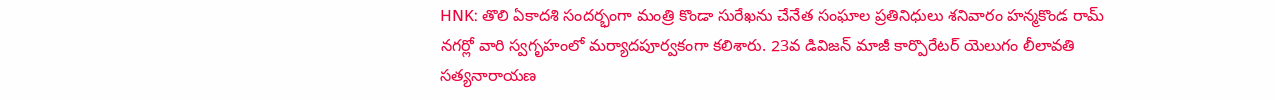HNK: తొలి ఏకాదశి సందర్భంగా మంత్రి కొండా సురేఖను చేనేత సంఘాల ప్రతినిధులు శనివారం హన్మకొండ రామ్ నగర్లో వారి స్వగృహంలో మర్యాదపూర్వకంగా కలిశారు. 23వ డివిజన్ మాజీ కార్పొరేటర్ యెలుగం లీలావతి సత్యనారాయణ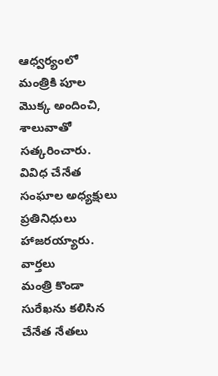ఆధ్వర్యంలో మంత్రికి పూల మొక్క అందించి, శాలువాతో సత్కరించారు. వివిధ చేనేత సంఘాల అధ్యక్షులు ప్రతినిధులు హాజరయ్యారు.
వార్తలు
మంత్రి కొండా సురేఖను కలిసిన చేనేత నేతలు